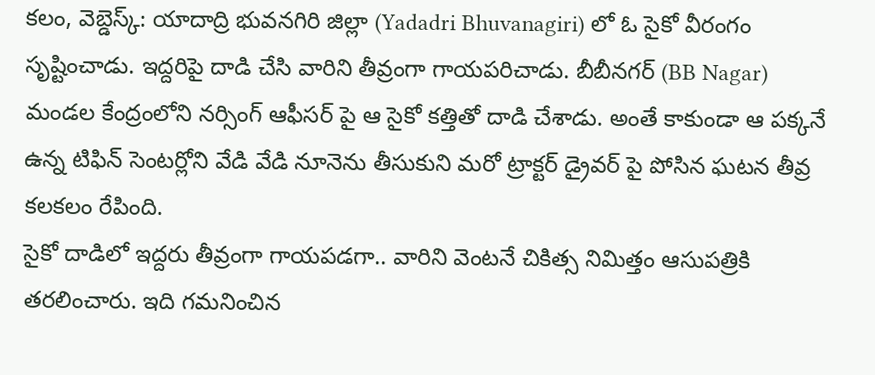కలం, వెబ్డెస్క్: యాదాద్రి భువనగిరి జిల్లా (Yadadri Bhuvanagiri) లో ఓ సైకో వీరంగం సృష్టించాడు. ఇద్దరిపై దాడి చేసి వారిని తీవ్రంగా గాయపరిచాడు. బీబీనగర్ (BB Nagar) మండల కేంద్రంలోని నర్సింగ్ ఆఫీసర్ పై ఆ సైకో కత్తితో దాడి చేశాడు. అంతే కాకుండా ఆ పక్కనే ఉన్న టిఫిన్ సెంటర్లోని వేడి వేడి నూనెను తీసుకుని మరో ట్రాక్టర్ డ్రైవర్ పై పోసిన ఘటన తీవ్ర కలకలం రేపింది.
సైకో దాడిలో ఇద్దరు తీవ్రంగా గాయపడగా.. వారిని వెంటనే చికిత్స నిమిత్తం ఆసుపత్రికి తరలించారు. ఇది గమనించిన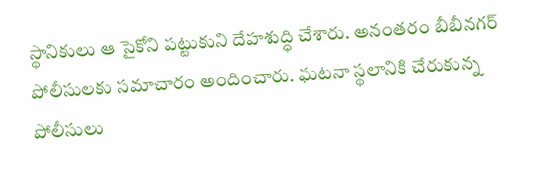స్థానికులు ఆ సైకోని పట్టుకుని దేహశుద్ధి చేశారు. అనంతరం బీబీనగర్ పోలీసులకు సమాచారం అందించారు. ఘటనా స్థలానికి చేరుకున్న పోలీసులు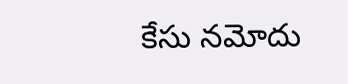కేసు నమోదు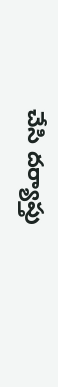చేసి దర్యాప్తు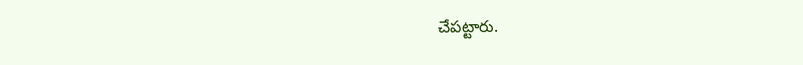చేపట్టారు.